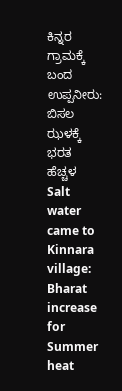ಕಿನ್ನರ ಗ್ರಾಮಕ್ಕೆ ಬಂದ ಉಪ್ಪನೀರು: ಬಿಸಲ ಝಳಕ್ಕೆ ಭರತ ಹೆಚ್ಚಳ
Salt water came to Kinnara village: Bharat increase for Summer heat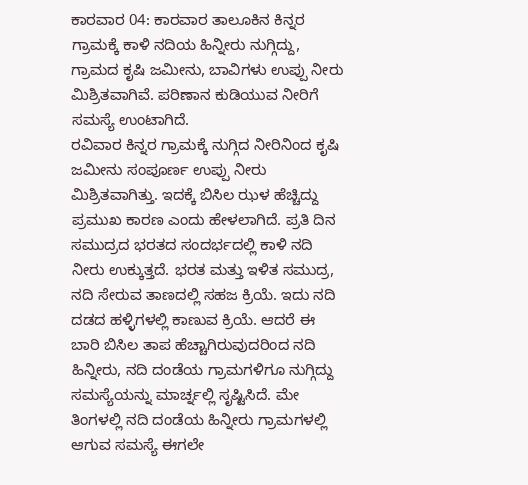ಕಾರವಾರ 04: ಕಾರವಾರ ತಾಲೂಕಿನ ಕಿನ್ನರ ಗ್ರಾಮಕ್ಕೆ ಕಾಳಿ ನದಿಯ ಹಿನ್ನೀರು ನುಗ್ಗಿದ್ದು, ಗ್ರಾಮದ ಕೃಷಿ ಜಮೀನು, ಬಾವಿಗಳು ಉಪ್ಪು ನೀರು ಮಿಶ್ರಿತವಾಗಿವೆ. ಪರಿಣಾನ ಕುಡಿಯುವ ನೀರಿಗೆ ಸಮಸ್ಯೆ ಉಂಟಾಗಿದೆ.
ರವಿವಾರ ಕಿನ್ನರ ಗ್ರಾಮಕ್ಕೆ ನುಗ್ಗಿದ ನೀರಿನಿಂದ ಕೃಷಿ ಜಮೀನು ಸಂಪೂರ್ಣ ಉಪ್ಪು ನೀರು ಮಿಶ್ರಿತವಾಗಿತ್ತು. ಇದಕ್ಕೆ ಬಿಸಿಲ ಝಳ ಹೆಚ್ಚಿದ್ದು ಪ್ರಮುಖ ಕಾರಣ ಎಂದು ಹೇಳಲಾಗಿದೆ. ಪ್ರತಿ ದಿನ ಸಮುದ್ರದ ಭರತದ ಸಂದರ್ಭದಲ್ಲಿ ಕಾಳಿ ನದಿ ನೀರು ಉಕ್ಕುತ್ತದೆ. ಭರತ ಮತ್ತು ಇಳಿತ ಸಮುದ್ರ, ನದಿ ಸೇರುವ ತಾಣದಲ್ಲಿ ಸಹಜ ಕ್ರಿಯೆ. ಇದು ನದಿ ದಡದ ಹಳ್ಳಿಗಳಲ್ಲಿ ಕಾಣುವ ಕ್ರಿಯೆ. ಆದರೆ ಈ ಬಾರಿ ಬಿಸಿಲ ತಾಪ ಹೆಚ್ಚಾಗಿರುವುದರಿಂದ ನದಿ ಹಿನ್ನೀರು, ನದಿ ದಂಡೆಯ ಗ್ರಾಮಗಳಿಗೂ ನುಗ್ಗಿದ್ದು ಸಮಸ್ಯೆಯನ್ನು ಮಾರ್ಚ್ನಲ್ಲಿ ಸೃಷ್ಟಿಸಿದೆ. ಮೇ ತಿಂಗಳಲ್ಲಿ ನದಿ ದಂಡೆಯ ಹಿನ್ನೀರು ಗ್ರಾಮಗಳಲ್ಲಿ ಆಗುವ ಸಮಸ್ಯೆ ಈಗಲೇ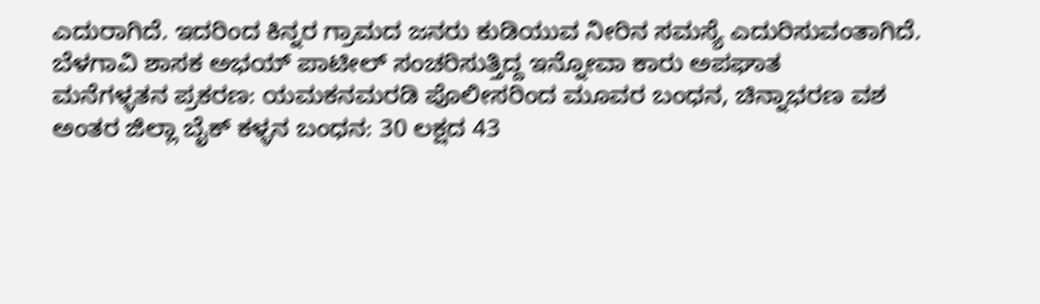ಎದುರಾಗಿದೆ. ಇದರಿಂದ ಕಿನ್ನರ ಗ್ರಾಮದ ಜನರು ಕುಡಿಯುವ ನೀರಿನ ಸಮಸ್ಯೆ ಎದುರಿಸುವಂತಾಗಿದೆ.
ಬೆಳಗಾವಿ ಶಾಸಕ ಅಭಯ್ ಪಾಟೀಲ್ ಸಂಚರಿಸುತ್ತಿದ್ದ ಇನ್ನೋವಾ ಕಾರು ಅಪಘಾತ
ಮನೆಗಳ್ಳತನ ಪ್ರಕರಣ: ಯಮಕನಮರಡಿ ಪೊಲೀಸರಿಂದ ಮೂವರ ಬಂಧನ, ಚಿನ್ನಾಭರಣ ವಶ
ಅಂತರ ಜಿಲ್ಲಾ ಬೈಕ್ ಕಳ್ಳನ ಬಂಧನ: 30 ಲಕ್ಷದ 43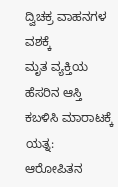ದ್ವಿಚಕ್ರ ವಾಹನಗಳ ವಶಕ್ಕೆ
ಮೃತ ವ್ಯಕ್ತಿಯ ಹೆಸರಿನ ಆಸ್ತಿ ಕಬಳಿಸಿ ಮಾರಾಟಕ್ಕೆ ಯತ್ನ: ಆರೋಪಿತನ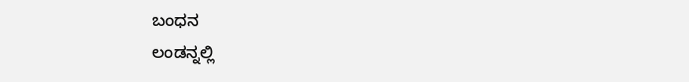ಬಂಧನ
ಲಂಡನ್ನಲ್ಲಿ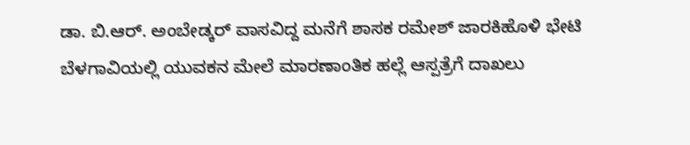ಡಾ. ಬಿ.ಆರ್. ಅಂಬೇಡ್ಕರ್ ವಾಸವಿದ್ದ ಮನೆಗೆ ಶಾಸಕ ರಮೇಶ್ ಜಾರಕಿಹೊಳಿ ಭೇಟಿ
ಬೆಳಗಾವಿಯಲ್ಲಿ ಯುವಕನ ಮೇಲೆ ಮಾರಣಾಂತಿಕ ಹಲ್ಲೆ ಆಸ್ಪತ್ರೆಗೆ ದಾಖಲು